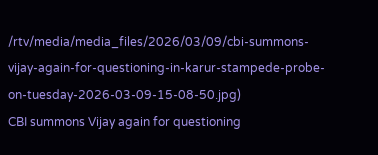/rtv/media/media_files/2026/03/09/cbi-summons-vijay-again-for-questioning-in-karur-stampede-probe-on-tuesday-2026-03-09-15-08-50.jpg)
CBI summons Vijay again for questioning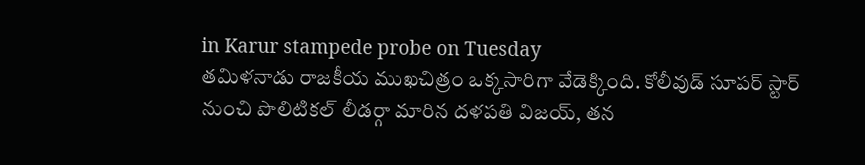in Karur stampede probe on Tuesday
తమిళనాడు రాజకీయ ముఖచిత్రం ఒక్కసారిగా వేడెక్కింది. కోలీవుడ్ సూపర్ స్టార్ నుంచి పొలిటికల్ లీడర్గా మారిన దళపతి విజయ్, తన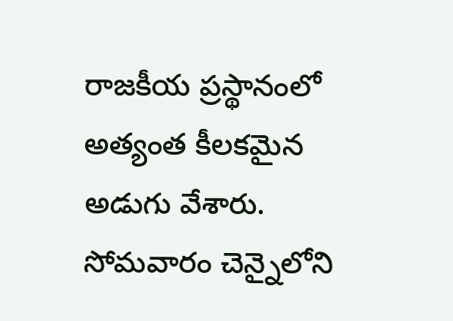రాజకీయ ప్రస్థానంలో అత్యంత కీలకమైన అడుగు వేశారు. సోమవారం చెన్నైలోని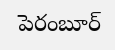పెరంబూర్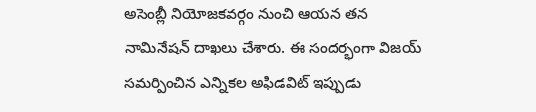అసెంబ్లీ నియోజకవర్గం నుంచి ఆయన తన నామినేషన్ దాఖలు చేశారు. ఈ సందర్భంగా విజయ్ సమర్పించిన ఎన్నికల అఫిడవిట్ ఇప్పుడు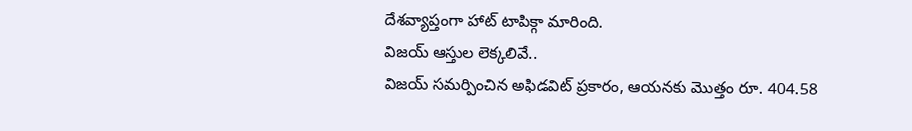దేశవ్యాప్తంగా హాట్ టాపిక్గా మారింది.
విజయ్ ఆస్తుల లెక్కలివే..
విజయ్ సమర్పించిన అఫిడవిట్ ప్రకారం, ఆయనకు మొత్తం రూ. 404.58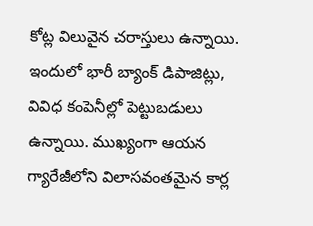కోట్ల విలువైన చరాస్తులు ఉన్నాయి. ఇందులో భారీ బ్యాంక్ డిపాజిట్లు, వివిధ కంపెనీల్లో పెట్టుబడులు ఉన్నాయి. ముఖ్యంగా ఆయన గ్యారేజీలోని విలాసవంతమైన కార్ల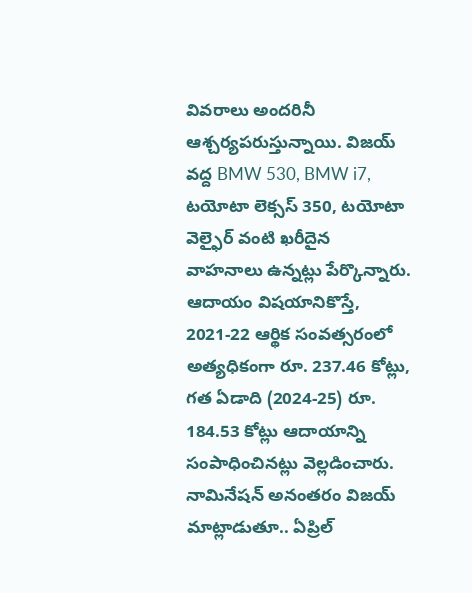వివరాలు అందరినీ ఆశ్చర్యపరుస్తున్నాయి. విజయ్ వద్ద BMW 530, BMW i7, టయోటా లెక్సస్ 350, టయోటా వెల్ఫైర్ వంటి ఖరీదైన వాహనాలు ఉన్నట్లు పేర్కొన్నారు.
ఆదాయం విషయానికొస్తే, 2021-22 ఆర్థిక సంవత్సరంలో అత్యధికంగా రూ. 237.46 కోట్లు, గత ఏడాది (2024-25) రూ. 184.53 కోట్లు ఆదాయాన్ని సంపాధించినట్లు వెల్లడించారు. నామినేషన్ అనంతరం విజయ్ మాట్లాడుతూ.. ఏప్రిల్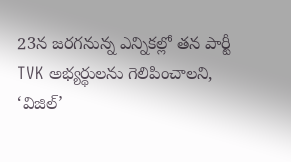23న జరగనున్న ఎన్నికల్లో తన పార్టీ TVK అభ్యర్థులను గెలిపించాలని, ‘విజిల్’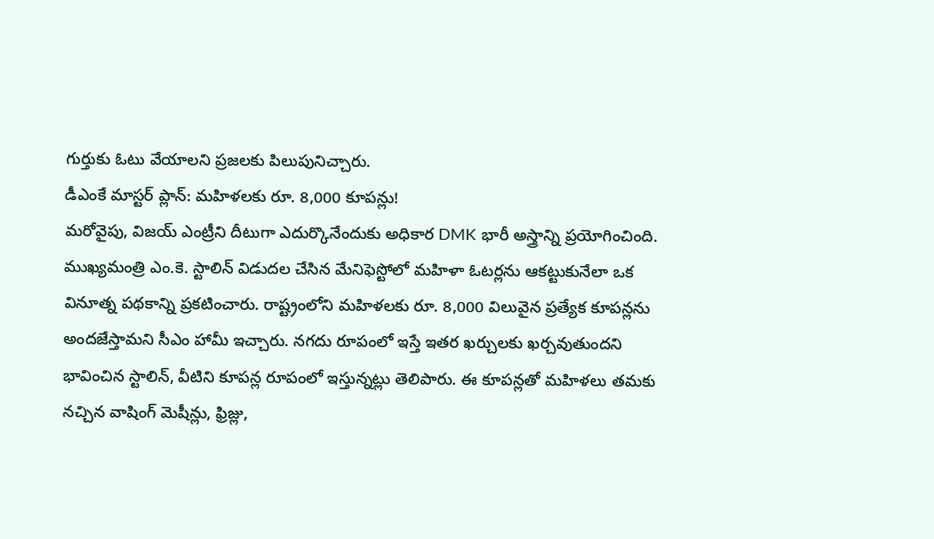గుర్తుకు ఓటు వేయాలని ప్రజలకు పిలుపునిచ్చారు.
డీఎంకే మాస్టర్ ప్లాన్: మహిళలకు రూ. 8,000 కూపన్లు!
మరోవైపు, విజయ్ ఎంట్రీని దీటుగా ఎదుర్కొనేందుకు అధికార DMK భారీ అస్త్రాన్ని ప్రయోగించింది. ముఖ్యమంత్రి ఎం.కె. స్టాలిన్ విడుదల చేసిన మేనిఫెస్టోలో మహిళా ఓటర్లను ఆకట్టుకునేలా ఒక వినూత్న పథకాన్ని ప్రకటించారు. రాష్ట్రంలోని మహిళలకు రూ. 8,000 విలువైన ప్రత్యేక కూపన్లను అందజేస్తామని సీఎం హామీ ఇచ్చారు. నగదు రూపంలో ఇస్తే ఇతర ఖర్చులకు ఖర్చవుతుందని భావించిన స్టాలిన్, వీటిని కూపన్ల రూపంలో ఇస్తున్నట్లు తెలిపారు. ఈ కూపన్లతో మహిళలు తమకు నచ్చిన వాషింగ్ మెషీన్లు, ఫ్రిజ్లు,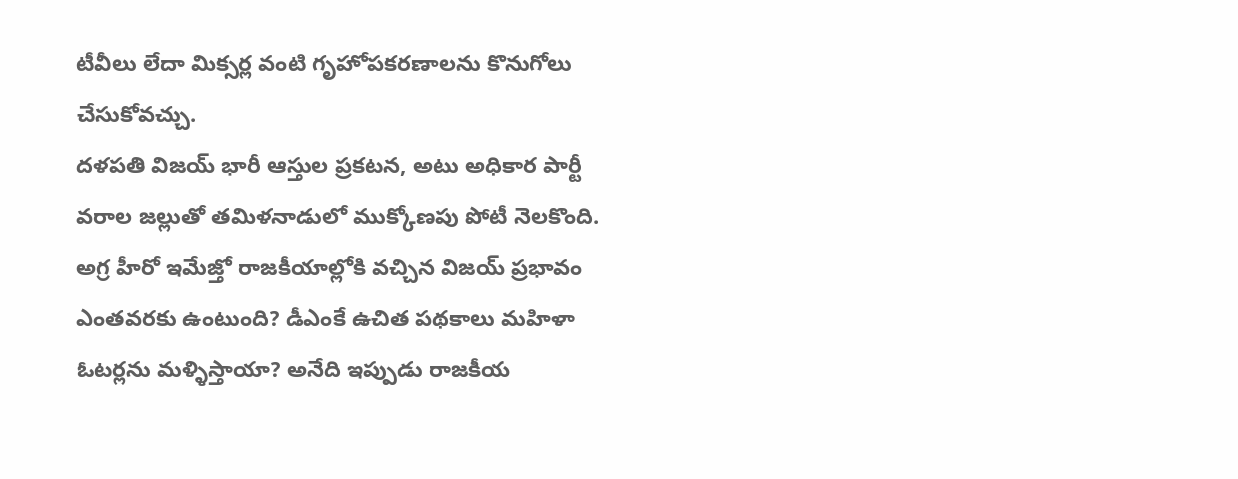టీవీలు లేదా మిక్సర్ల వంటి గృహోపకరణాలను కొనుగోలు చేసుకోవచ్చు.
దళపతి విజయ్ భారీ ఆస్తుల ప్రకటన, అటు అధికార పార్టీ వరాల జల్లుతో తమిళనాడులో ముక్కోణపు పోటీ నెలకొంది. అగ్ర హీరో ఇమేజ్తో రాజకీయాల్లోకి వచ్చిన విజయ్ ప్రభావం ఎంతవరకు ఉంటుంది? డీఎంకే ఉచిత పథకాలు మహిళా ఓటర్లను మళ్ళిస్తాయా? అనేది ఇప్పుడు రాజకీయ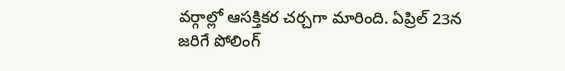వర్గాల్లో ఆసక్తికర చర్చగా మారింది. ఏప్రిల్ 23న జరిగే పోలింగ్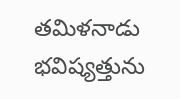తమిళనాడు భవిష్యత్తును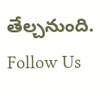తేల్చనుంది.
Follow Us